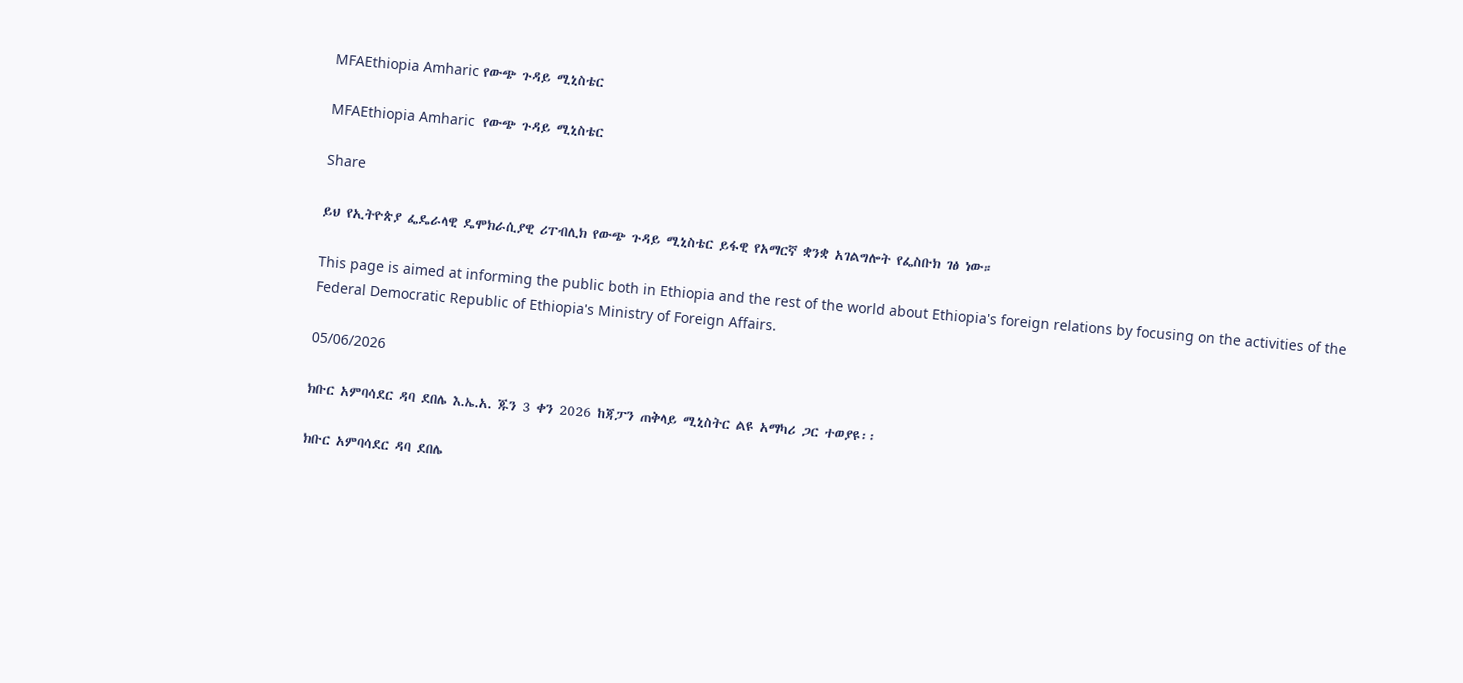MFAEthiopia Amharic የውጭ ጉዳይ ሚኒስቴር

MFAEthiopia Amharic  የውጭ ጉዳይ ሚኒስቴር

Share

ይህ የኢትዮጵያ ፌዴራላዊ ዴሞክራሲያዊ ሪፐብሊክ የውጭ ጉዳይ ሚኒስቴር ይፋዊ የአማርኛ ቋንቋ አገልግሎት የፌስቡክ ገፅ ነው።

This page is aimed at informing the public both in Ethiopia and the rest of the world about Ethiopia's foreign relations by focusing on the activities of the Federal Democratic Republic of Ethiopia's Ministry of Foreign Affairs.

05/06/2026

ክቡር አምባሳደር ዳባ ደበሌ እ.ኤ.አ. ጁን 3 ቀን 2026 ከጃፓን ጠቅላይ ሚኒስትር ልዩ አማካሪ ጋር ተወያዩ፡፡

ክቡር አምባሳደር ዳባ ደበሌ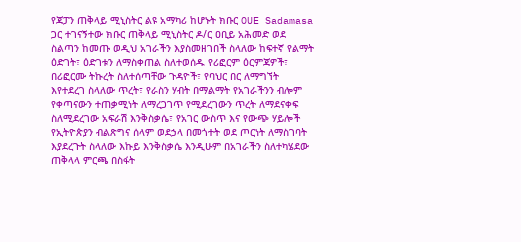የጃፓን ጠቅላይ ሚኒስትር ልዩ አማካሪ ከሆኑት ክቡር OUE Sadamasa ጋር ተገናኝተው ክቡር ጠቅላይ ሚኒስትር ዶ/ር ዐቢይ አሕመድ ወደ ስልጣን ከመጡ ወዲህ አገራችን እያስመዘገበች ስላለው ከፍተኛ የልማት ዕድገት፣ ዕድገቱን ለማስቀጠል ስለተወሰዱ የሪፎርም ዕርምጃዎች፣ በሪፎርሙ ትኩረት ስለተሰጣቸው ጉዳዮች፣ የባህር በር ለማግኘት እየተደረገ ስላለው ጥረት፣ የራስን ሃብት በማልማት የአገራችንን ብሎም የቀጣናውን ተጠቃሚነት ለማረጋገጥ የሚደረገውን ጥረት ለማደናቀፍ ስለሚደረገው አፍራሽ እንቅስቃሴ፣ የአገር ውስጥ እና የውጭ ሃይሎች የኢትዮጵያን ብልጽግና ሰላም ወደኃላ በመጎተት ወደ ጦርነት ለማስገባት እያደረጉት ስላለው እኩይ እንቅስቃሴ እንዲሁም በአገራችን ስለተካሄደው ጠቅላላ ምርጫ በስፋት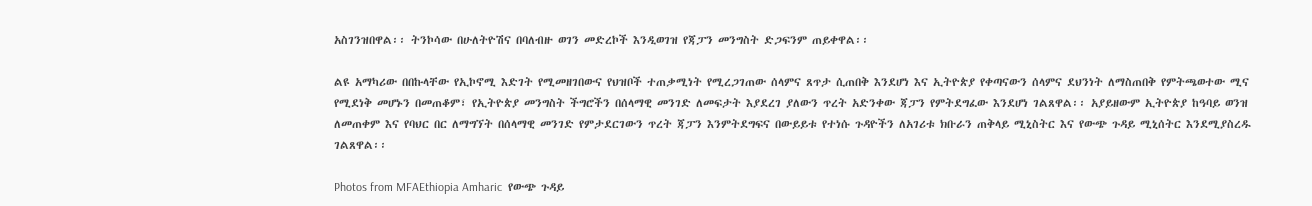አስገንዝበዋል፡፡ ትንኮሳው በሁለትዮሽና በባለብዙ ወገን መድረኮች እንዲወገዝ የጃፓን መንግስት ድጋፍንም ጠይቀዋል፡፡

ልዩ አማካሪው በበኩላቸው የኢኮኖሚ እድገት የሚመዘገበውና የህዝቦች ተጠቃሚነት የሚረጋገጠው ሰላምና ጸጥታ ሲጠበቅ እንደሆነ እና ኢትዮጵያ የቀጣናውን ሰላምና ደህንነት ለማስጠበቅ የምትጫወተው ሚና የሚደነቅ መሆኑን በመጠቆም፣ የኢትዮጵያ መንግስት ችግሮችን በሰላማዊ መንገድ ለመፍታት እያደረገ ያለውን ጥረት አድንቀው ጃፓን የምትደግፈው እንደሆነ ገልጸዋል፡፡ አያይዘውም ኢትዮጵያ ከዓባይ ወንዝ ለመጠቀም እና የባህር በር ለማግኘት በሰላማዊ መንገድ የምታደርገውን ጥረት ጃፓን እንምትደግፍና በውይይቱ የተነሱ ጉዳዮችን ለአገሪቱ ክቡራን ጠቅላይ ሚኒስትር እና የውጭ ጉዳይ ሚኒሰትር እንደሚያስረዱ ገልጸዋል፡፡

Photos from MFAEthiopia Amharic  የውጭ ጉዳይ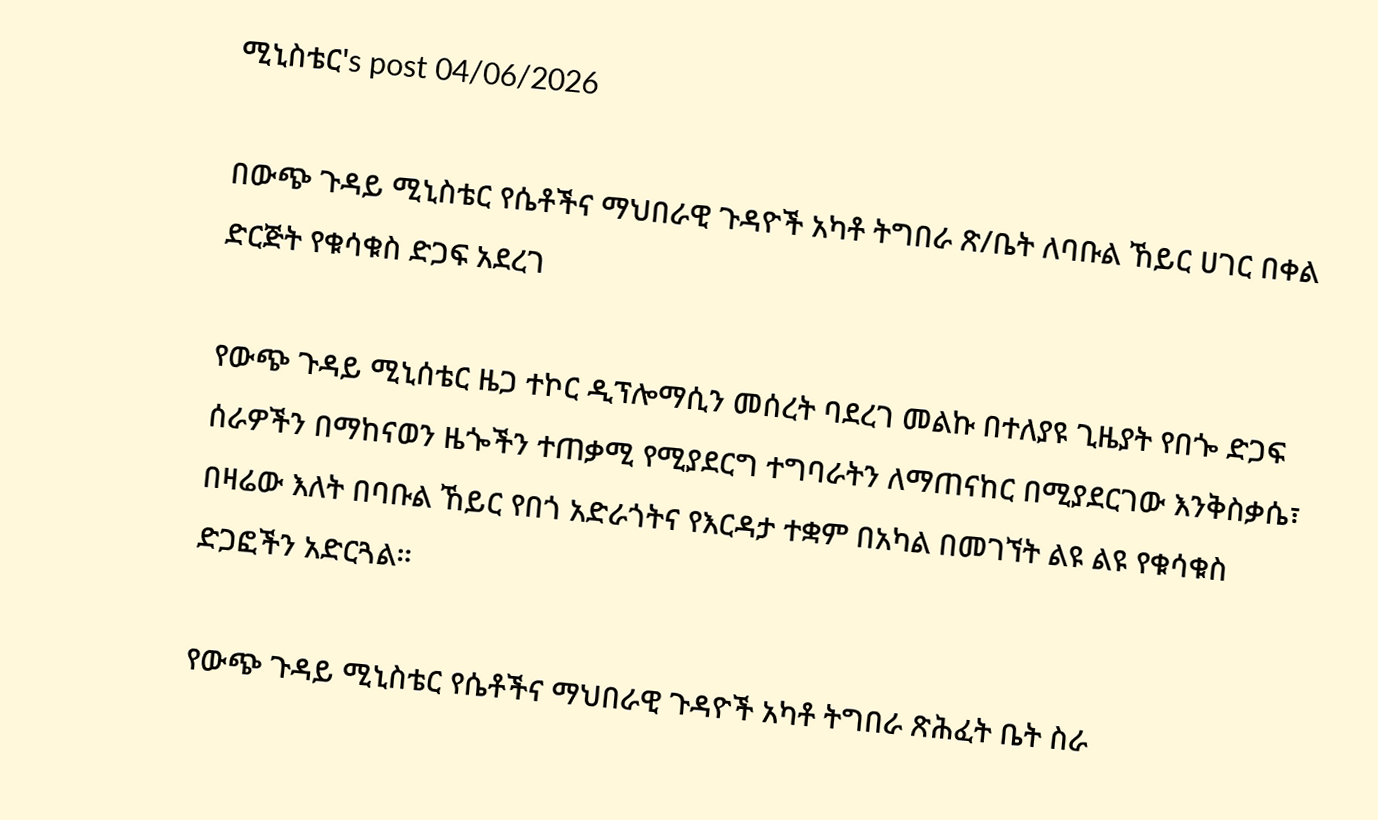ሚኒስቴር's post 04/06/2026

በውጭ ጉዳይ ሚኒስቴር የሴቶችና ማህበራዊ ጉዳዮች አካቶ ትግበራ ጽ/ቤት ለባቡል ኸይር ሀገር በቀል ድርጅት የቁሳቁስ ድጋፍ አደረገ

የውጭ ጉዳይ ሚኒሰቴር ዜጋ ተኮር ዲፕሎማሲን መሰረት ባደረገ መልኩ በተለያዩ ጊዜያት የበጐ ድጋፍ ሰራዎችን በማከናወን ዜጐችን ተጠቃሚ የሚያደርግ ተግባራትን ለማጠናከር በሚያደርገው እንቅስቃሴ፣ በዛሬው እለት በባቡል ኸይር የበጎ አድራጎትና የእርዳታ ተቋም በአካል በመገኘት ልዩ ልዩ የቁሳቁስ ድጋፎችን አድርጓል።

የውጭ ጉዳይ ሚኒስቴር የሴቶችና ማህበራዊ ጉዳዮች አካቶ ትግበራ ጽሕፈት ቤት ስራ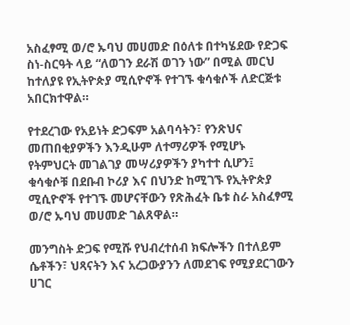አስፈፃሚ ወ/ሮ ኡባህ መሀመድ በዕለቱ በተካሄደው የድጋፍ ስነ-ስርዓት ላይ “ለወገን ደራሽ ወገን ነው” በሚል መርህ ከተለያዩ የኢትዮጵያ ሚሲዮኖች የተገኙ ቁሳቁሶች ለድርጅቱ አበርክተዋል።

የተደረገው የአይነት ድጋፍም አልባሳትን፣ የንጽህና መጠበቂያዎችን እንዲሁም ለተማሪዎች የሚሆኑ የትምህርት መገልገያ መሣሪያዎችን ያካተተ ሲሆን፤ ቁሳቁሶቹ በደቡብ ኮሪያ እና በህንድ ከሚገኙ የኢትዮጵያ ሚሲዮኖች የተገኙ መሆናቸውን የጽሕፈት ቤቱ ስራ አስፈፃሚ ወ/ሮ ኡባህ መሀመድ ገልጸዋል።

መንግስት ድጋፍ የሚሹ የህብረተሰብ ክፍሎችን በተለይም ሴቶችን፣ ህጻናትን እና አረጋውያንን ለመደገፍ የሚያደርገውን ሀገር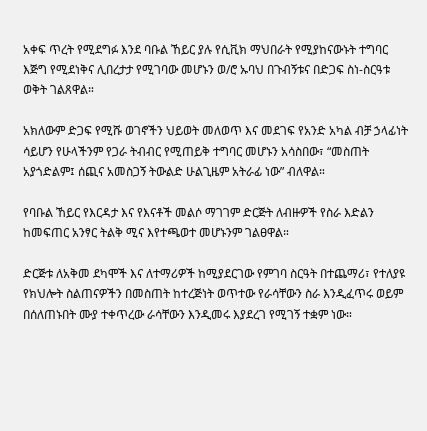አቀፍ ጥረት የሚደግፉ እንደ ባቡል ኸይር ያሉ የሲቪክ ማህበራት የሚያከናውኑት ተግባር እጅግ የሚደነቅና ሊበረታታ የሚገባው መሆኑን ወ/ሮ ኡባህ በጉብኝቱና በድጋፍ ስነ-ስርዓቱ ወቅት ገልጸዋል።

አክለውም ድጋፍ የሚሹ ወገኖችን ህይወት መለወጥ እና መደገፍ የአንድ አካል ብቻ ኃላፊነት ሳይሆን የሁላችንም የጋራ ትብብር የሚጠይቅ ተግባር መሆኑን አሳስበው፣ “መስጠት አያጎድልም፤ ሰጪና አመስጋኝ ትውልድ ሁልጊዜም አትራፊ ነው” ብለዋል።

የባቡል ኸይር የእርዳታ እና የእናቶች መልሶ ማገገም ድርጅት ለብዙዎች የስራ እድልን ከመፍጠር አንፃር ትልቅ ሚና እየተጫወተ መሆኑንም ገልፀዋል።

ድርጅቱ ለአቅመ ደካሞች እና ለተማሪዎች ከሚያደርገው የምገባ ስርዓት በተጨማሪ፣ የተለያዩ የክህሎት ስልጠናዎችን በመስጠት ከተረጅነት ወጥተው የራሳቸውን ስራ እንዲፈጥሩ ወይም በሰለጠኑበት ሙያ ተቀጥረው ራሳቸውን እንዲመሩ እያደረገ የሚገኝ ተቋም ነው።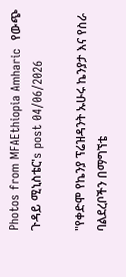Photos from MFAEthiopia Amharic  የውጭ ጉዳይ ሚኒስቴር's post 04/06/2026

"የቀድሞ የኬንያ ፕሬዝዳንት ኡሁሩ ኬንያታ እና የስራ ባልደረቦችን በማግኘቴ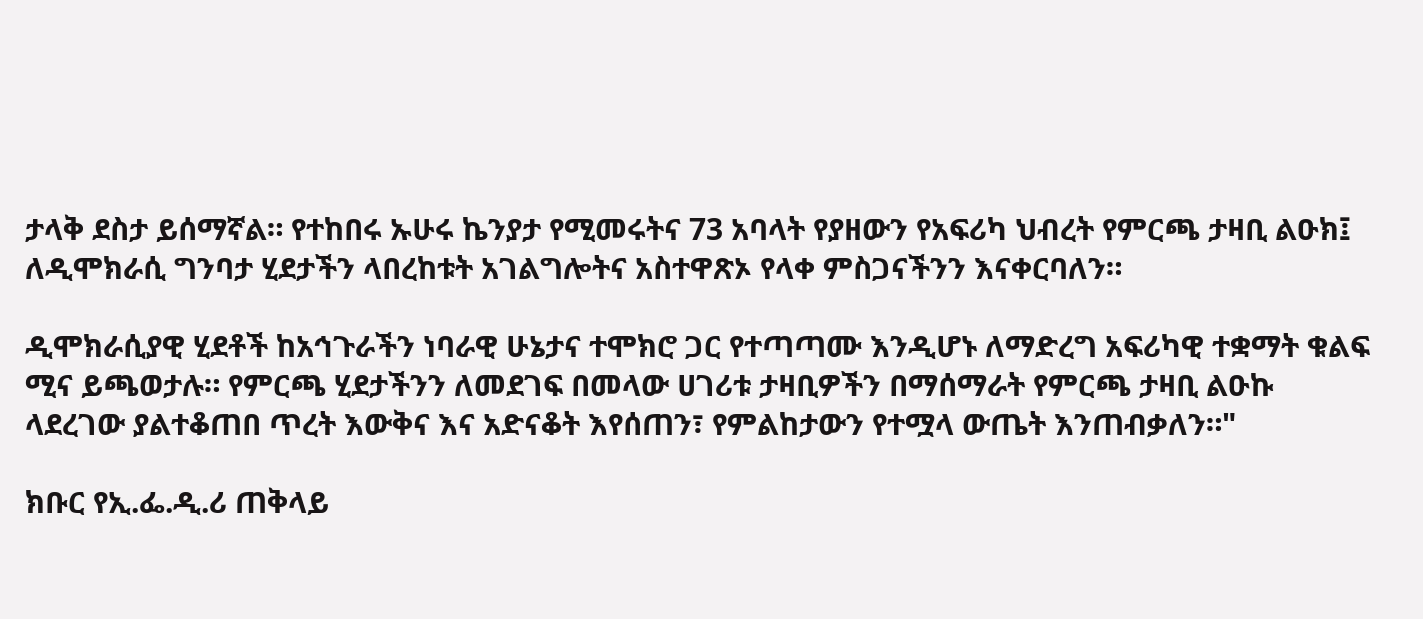ታላቅ ደስታ ይሰማኛል። የተከበሩ ኡሁሩ ኬንያታ የሚመሩትና 73 አባላት የያዘውን የአፍሪካ ህብረት የምርጫ ታዛቢ ልዑክ፤ ለዲሞክራሲ ግንባታ ሂደታችን ላበረከቱት አገልግሎትና አስተዋጽኦ የላቀ ምስጋናችንን እናቀርባለን።

ዲሞክራሲያዊ ሂደቶች ከአኅጉራችን ነባራዊ ሁኔታና ተሞክሮ ጋር የተጣጣሙ እንዲሆኑ ለማድረግ አፍሪካዊ ተቋማት ቁልፍ ሚና ይጫወታሉ። የምርጫ ሂደታችንን ለመደገፍ በመላው ሀገሪቱ ታዛቢዎችን በማሰማራት የምርጫ ታዛቢ ልዑኩ ላደረገው ያልተቆጠበ ጥረት እውቅና እና አድናቆት እየሰጠን፣ የምልከታውን የተሟላ ውጤት እንጠብቃለን።"

ክቡር የኢ.ፌ.ዲ.ሪ ጠቅላይ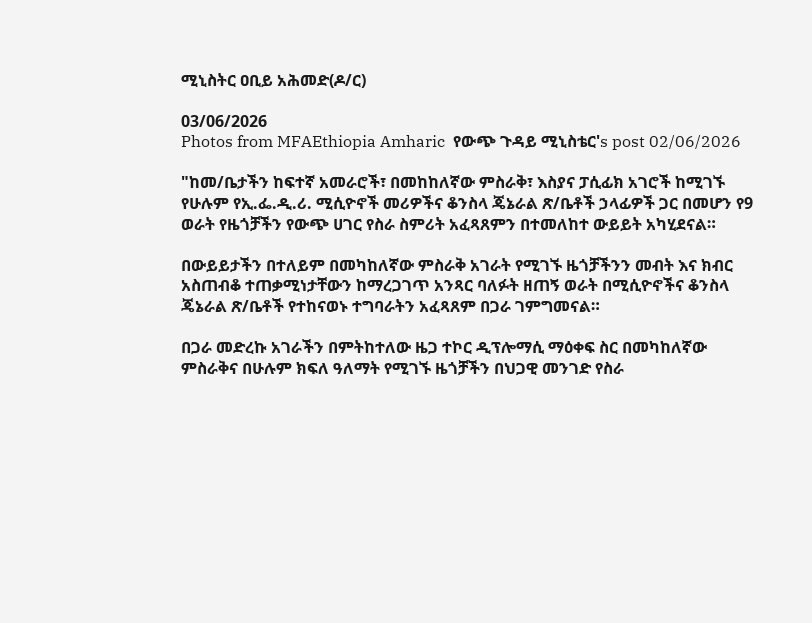ሚኒስትር ዐቢይ አሕመድ(ዶ/ር)

03/06/2026
Photos from MFAEthiopia Amharic  የውጭ ጉዳይ ሚኒስቴር's post 02/06/2026

"ከመ/ቤታችን ከፍተኛ አመራሮች፣ በመከከለኛው ምስራቅ፣ እስያና ፓሲፊክ አገሮች ከሚገኙ የሁሉም የኢ.ፌ.ዲ.ሪ. ሚሲዮኖች መሪዎችና ቆንስላ ጄኔራል ጽ/ቤቶች ኃላፊዎች ጋር በመሆን የ9 ወራት የዜጎቻችን የውጭ ሀገር የስራ ስምሪት አፈጻጸምን በተመለከተ ውይይት አካሂደናል።

በውይይታችን በተለይም በመካከለኛው ምስራቅ አገራት የሚገኙ ዜጎቻችንን መብት እና ክብር አስጠብቆ ተጠቃሚነታቸውን ከማረጋገጥ አንጻር ባለፉት ዘጠኝ ወራት በሚሲዮኖችና ቆንስላ ጄኔራል ጽ/ቤቶች የተከናወኑ ተግባራትን አፈጻጸም በጋራ ገምግመናል።

በጋራ መድረኩ አገራችን በምትከተለው ዜጋ ተኮር ዲፕሎማሲ ማዕቀፍ ስር በመካከለኛው ምስራቅና በሁሉም ክፍለ ዓለማት የሚገኙ ዜጎቻችን በህጋዊ መንገድ የስራ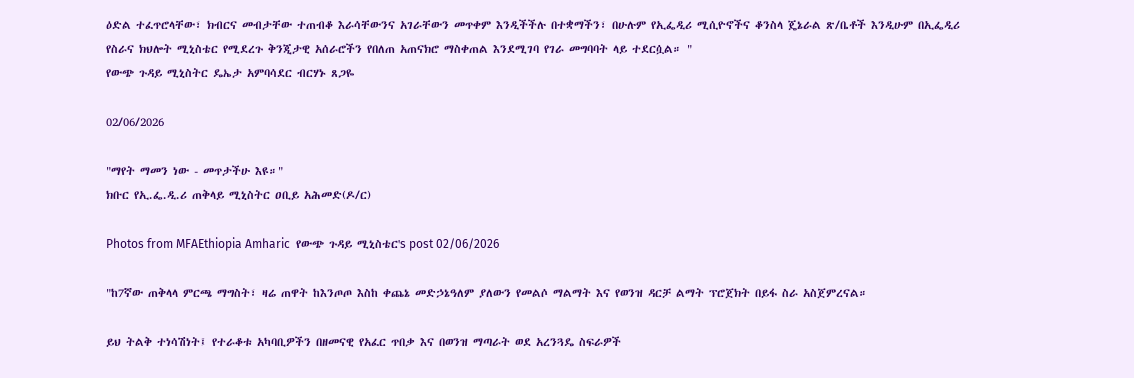ዕድል ተፈጥሮላቸው፣ ክብርና መብታቸው ተጠብቆ እራሳቸውንና አገራቸውን መጥቀም እንዲችችሉ በተቋማችን፣ በሁሉም የኢፌዲሪ ሚሲዮኖችና ቆንስላ ጄኔራል ጽ/ቤቶች እንዲሁም በኢፌዲሪ የስራና ክህሎት ሚኒስቴር የሚደረጉ ቅንጂታዊ አሰራሮችን የበለጠ አጠናክሮ ማስቀጠል እንደሚገባ የገራ መግባባት ላይ ተደርሷል። "
የውጭ ጉዳይ ሚኒስትር ዴኤታ አምባሳደር ብርሃኑ ጸጋዬ

02/06/2026

"ማየት ማመን ነው - መጥታችሁ እዩ።"
ክቡር የኢ.ፌ.ዲ.ሪ ጠቅላይ ሚኒስትር ዐቢይ አሕመድ(ዶ/ር)

Photos from MFAEthiopia Amharic  የውጭ ጉዳይ ሚኒስቴር's post 02/06/2026

"ከ7ኛው ጠቅላላ ምርጫ ማግስት፣ ዛሬ ጠዋት ከእንጦጦ እስከ ቀጨኔ መድኃኔዓለም ያለውን የመልሶ ማልማት እና የወንዝ ዳርቻ ልማት ፕሮጀክት በይፋ ስራ አስጀምረናል።

ይህ ትልቅ ተነሳሽነት፤ የተራቆቱ አካባቢዎችን በዘመናዊ የአፈር ጥበቃ እና በወንዝ ማጣራት ወደ አረንጓዴ ስፍራዎች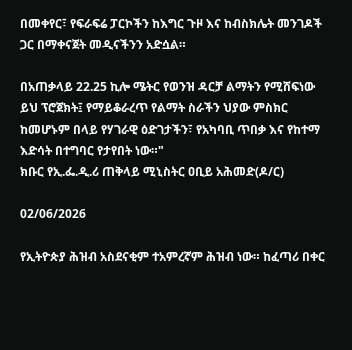በመቀየር፣ የፍራፍሬ ፓርኮችን ከእግር ጉዞ እና ከብስክሌት መንገዶች ጋር በማቀናጀት መዲናችንን አድሷል።

በአጠቃላይ 22.25 ኪሎ ሜትር የወንዝ ዳርቻ ልማትን የሚሸፍነው ይህ ፕሮጀክት፤ የማይቆራረጥ የልማት ስራችን ህያው ምስክር ከመሆኑም በላይ የሃገራዊ ዕድገታችን፣ የአካባቢ ጥበቃ እና የከተማ እድሳት በተግባር የታየበት ነው።"
ክቡር የኢ.ፌ.ዲ.ሪ ጠቅላይ ሚኒስትር ዐቢይ አሕመድ(ዶ/ር)

02/06/2026

የኢትዮጵያ ሕዝብ አስደናቂም ተአምረኛም ሕዝብ ነው። ከፈጣሪ በቀር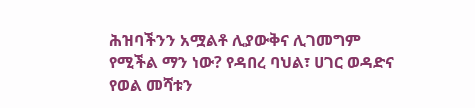ሕዝባችንን አሟልቶ ሊያውቅና ሊገመግም የሚችል ማን ነው? የዳበረ ባህል፣ ሀገር ወዳድና የወል መሻቱን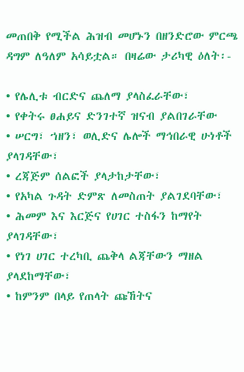መጠበቅ የሚችል ሕዝብ መሆኑን በዘንድሮው ምርጫ ዳግም ለዓለም አሳይቷል። በዛሬው ታሪካዊ ዕለት፡-

• የሌሊቱ ብርድና ጨለማ ያላስፈራቸው፣
• የቀትሩ ፀሐይና ድንገተኛ ዝናብ ያልበገራቸው
• ሠርግ፣ ኀዘን፣ ወሊድና ሌሎች ማኅበራዊ ሁነቶች ያላገዳቸው፣
• ረጃጅም ሰልፎች ያላታከታቸው፣
• የአካል ጉዳት ድምጽ ለመስጠት ያልገደባቸው፣
• ሕመም እና እርጅና የሀገር ተስፋን ከማየት ያላገዳቸው፣
• የነገ ሀገር ተረካቢ ጨቅላ ልጃቸውን ማዘል ያላደከማቸው፣
• ከምንም በላይ የጠላት ጩኸትና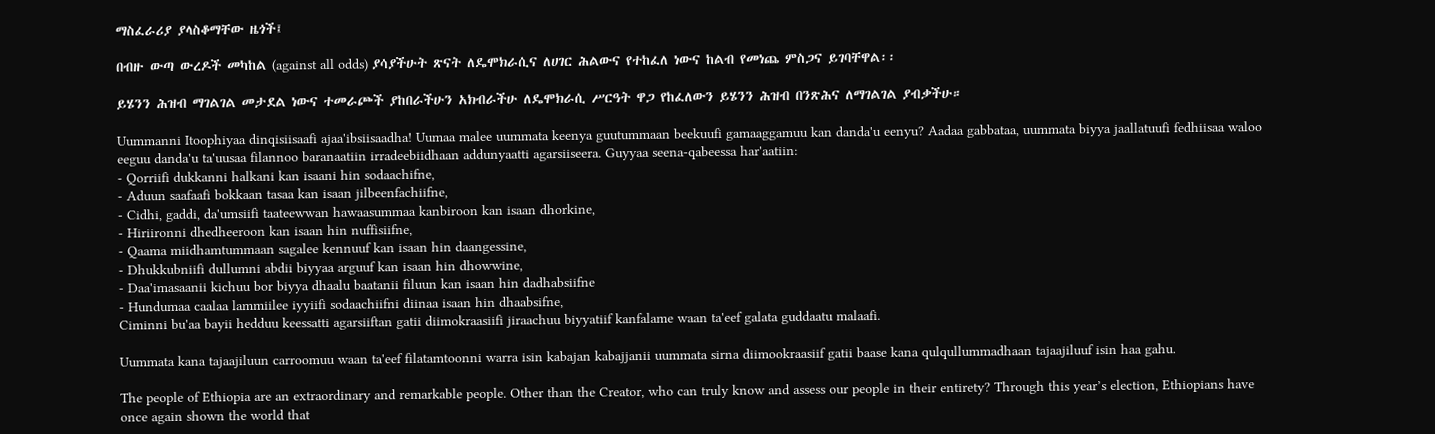ማስፈራሪያ ያላስቆማቸው ዜጎች፤

በብዙ ውጣ ውረዶች መካከል (against all odds) ያሳያችሁት ጽናት ለዴሞክራሲና ለሀገር ሕልውና የተከፈለ ነውና ከልብ የመነጨ ምስጋና ይገባቸዋል፡፡

ይሄንን ሕዝብ ማገልገል መታደል ነውና ተመራጮች ያከበራችሁን አክብራችሁ ለዴሞክራሲ ሥርዓት ዋጋ የከፈለውን ይሄንን ሕዝብ በንጽሕና ለማገልገል ያብቃችሁ።

Uummanni Itoophiyaa dinqisiisaafi ajaa'ibsiisaadha! Uumaa malee uummata keenya guutummaan beekuufi gamaaggamuu kan danda'u eenyu? Aadaa gabbataa, uummata biyya jaallatuufi fedhiisaa waloo eeguu danda'u ta'uusaa filannoo baranaatiin irradeebiidhaan addunyaatti agarsiiseera. Guyyaa seena-qabeessa har'aatiin:
- Qorriifi dukkanni halkani kan isaani hin sodaachifne,
- Aduun saafaafi bokkaan tasaa kan isaan jilbeenfachiifne,
- Cidhi, gaddi, da'umsiifi taateewwan hawaasummaa kanbiroon kan isaan dhorkine,
- Hiriironni dhedheeroon kan isaan hin nuffisiifne,
- Qaama miidhamtummaan sagalee kennuuf kan isaan hin daangessine,
- Dhukkubniifi dullumni abdii biyyaa arguuf kan isaan hin dhowwine,
- Daa'imasaanii kichuu bor biyya dhaalu baatanii filuun kan isaan hin dadhabsiifne
- Hundumaa caalaa lammiilee iyyiifi sodaachiifni diinaa isaan hin dhaabsifne,
Ciminni bu'aa bayii hedduu keessatti agarsiiftan gatii diimokraasiifi jiraachuu biyyatiif kanfalame waan ta'eef galata guddaatu malaafi.

Uummata kana tajaajiluun carroomuu waan ta'eef filatamtoonni warra isin kabajan kabajjanii uummata sirna diimookraasiif gatii baase kana qulqullummadhaan tajaajiluuf isin haa gahu.

The people of Ethiopia are an extraordinary and remarkable people. Other than the Creator, who can truly know and assess our people in their entirety? Through this year’s election, Ethiopians have once again shown the world that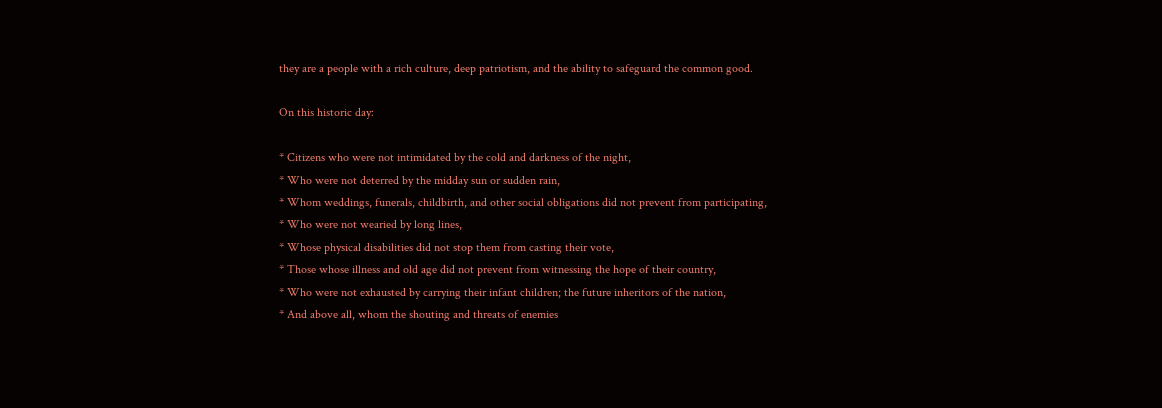they are a people with a rich culture, deep patriotism, and the ability to safeguard the common good.

On this historic day:

* Citizens who were not intimidated by the cold and darkness of the night,
* Who were not deterred by the midday sun or sudden rain,
* Whom weddings, funerals, childbirth, and other social obligations did not prevent from participating,
* Who were not wearied by long lines,
* Whose physical disabilities did not stop them from casting their vote,
* Those whose illness and old age did not prevent from witnessing the hope of their country,
* Who were not exhausted by carrying their infant children; the future inheritors of the nation,
* And above all, whom the shouting and threats of enemies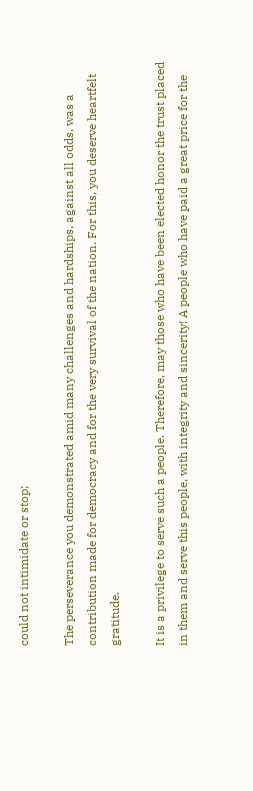could not intimidate or stop;

The perseverance you demonstrated amid many challenges and hardships, against all odds, was a contribution made for democracy and for the very survival of the nation. For this, you deserve heartfelt gratitude.

It is a privilege to serve such a people. Therefore, may those who have been elected honor the trust placed in them and serve this people, with integrity and sincerity! A people who have paid a great price for the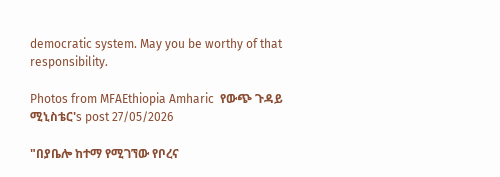democratic system. May you be worthy of that responsibility.

Photos from MFAEthiopia Amharic  የውጭ ጉዳይ ሚኒስቴር's post 27/05/2026

"በያቤሎ ከተማ የሚገኘው የቦረና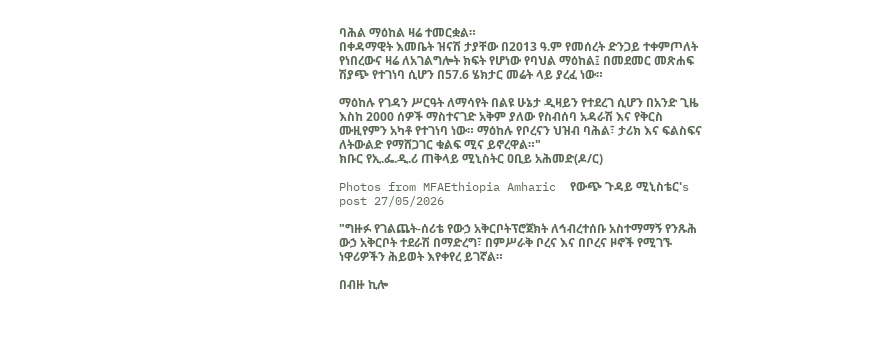ባሕል ማዕከል ዛሬ ተመርቋል።
በቀዳማዊት እመቤት ዝናሽ ታያቸው በ2013 ዓ.ም የመሰረት ድንጋይ ተቀምጦለት የነበረውና ዛሬ ለአገልግሎት ክፍት የሆነው የባህል ማዕከል፤ በመደመር መጽሐፍ ሽያጭ የተገነባ ሲሆን በ57.6 ሄክታር መሬት ላይ ያረፈ ነው።

ማዕከሉ የገዳን ሥርዓት ለማሳየት በልዩ ሁኔታ ዲዛይን የተደረገ ሲሆን በአንድ ጊዜ እስከ 2000 ሰዎች ማስተናገድ አቅም ያለው የስብሰባ አዳራሽ እና የቅርስ ሙዚየምን አካቶ የተገነባ ነው። ማዕከሉ የቦረናን ህዝብ ባሕል፣ ታሪክ እና ፍልስፍና ለትውልድ የማሸጋገር ቁልፍ ሚና ይኖረዋል።"
ክቡር የኢ.ፌ.ዲ.ሪ ጠቅላይ ሚኒስትር ዐቢይ አሕመድ(ዶ/ር)

Photos from MFAEthiopia Amharic  የውጭ ጉዳይ ሚኒስቴር's post 27/05/2026

"ግዙፉ የገልጨት-ሰሪቴ የውኃ አቅርቦትፕሮጀክት ለኅብረተሰቡ አስተማማኝ የንጹሕ ውኃ አቅርቦት ተደራሽ በማድረግ፣ በምሥራቅ ቦረና እና በቦረና ዞኖች የሚገኙ ነዋሪዎችን ሕይወት እየቀየረ ይገኛል።

በብዙ ኪሎ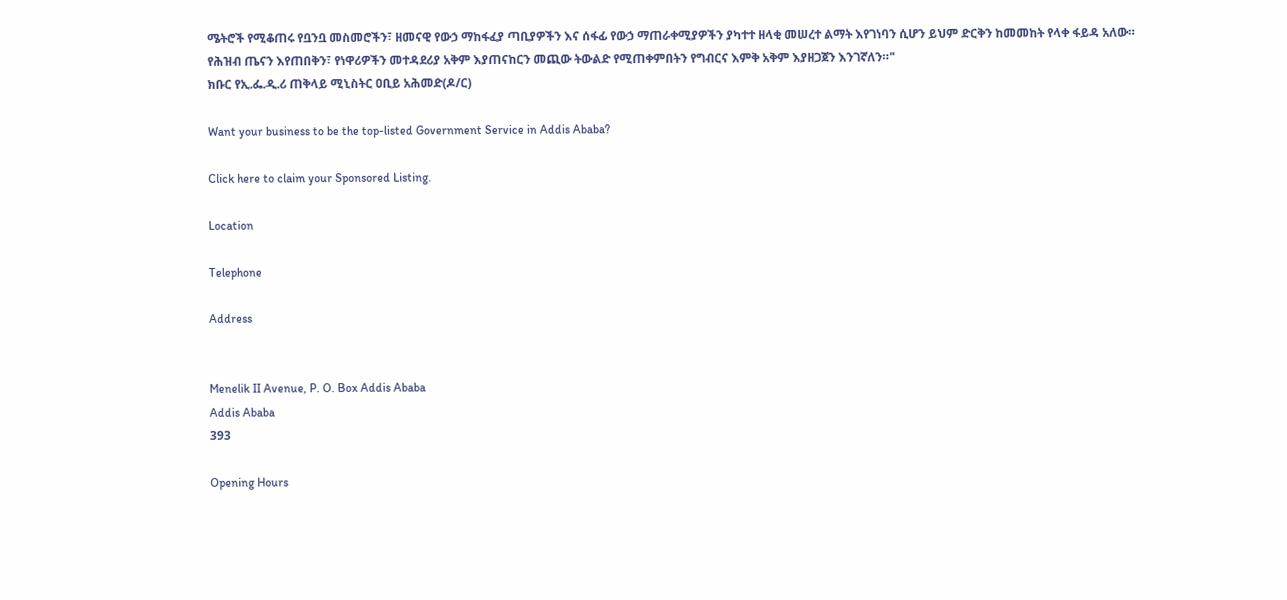ሜትሮች የሚቆጠሩ የቧንቧ መስመሮችን፣ ዘመናዊ የውኃ ማከፋፈያ ጣቢያዎችን እና ሰፋፊ የውኃ ማጠራቀሚያዎችን ያካተተ ዘላቂ መሠረተ ልማት እየገነባን ሲሆን ይህም ድርቅን ከመመከት የላቀ ፋይዳ አለው።
የሕዝብ ጤናን እየጠበቅን፣ የነዋሪዎችን መተዳደሪያ አቅም እያጠናከርን መጪው ትውልድ የሚጠቀምበትን የግብርና እምቅ አቅም እያዘጋጀን እንገኛለን።"
ክቡር የኢ.ፌ.ዲ.ሪ ጠቅላይ ሚኒስትር ዐቢይ አሕመድ(ዶ/ር)

Want your business to be the top-listed Government Service in Addis Ababa?

Click here to claim your Sponsored Listing.

Location

Telephone

Address


Menelik II Avenue, P. O. Box Addis Ababa
Addis Ababa
393

Opening Hours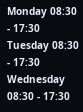Monday 08:30 - 17:30
Tuesday 08:30 - 17:30
Wednesday 08:30 - 17:30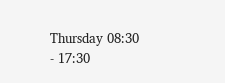Thursday 08:30 - 17:30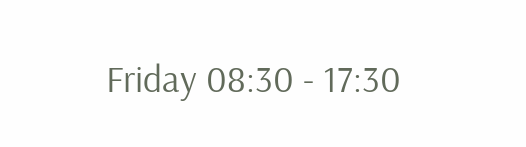Friday 08:30 - 17:30